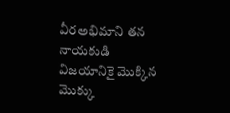వీరఅభిమాని తన నాయకుడి విజయానికై మొక్కిన మొక్కు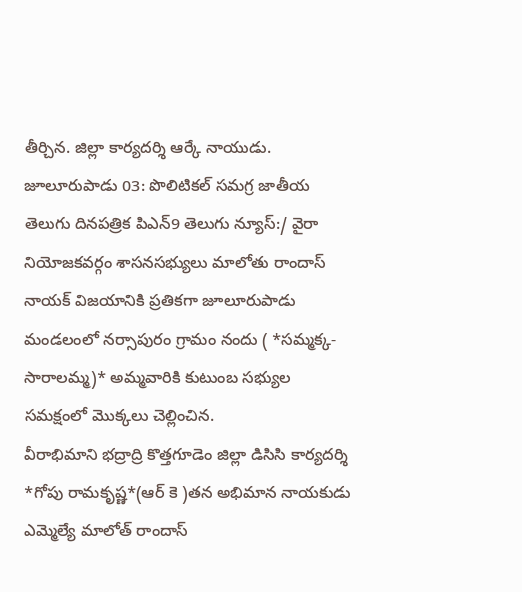తీర్చిన. జిల్లా కార్యదర్శి ఆర్కే నాయుడు.
జూలూరుపాడు 03: పొలిటికల్ సమగ్ర జాతీయ తెలుగు దినపత్రిక పిఎన్9 తెలుగు న్యూస్:/ వైరా నియోజకవర్గం శాసనసభ్యులు మాలోతు రాందాస్ నాయక్ విజయానికి ప్రతికగా జూలూరుపాడు మండలంలో నర్సాపురం గ్రామం నందు ( *సమ్మక్క- సారాలమ్మ)* అమ్మవారికి కుటుంబ సభ్యుల సమక్షంలో మొక్కలు చెల్లించిన.
వీరాభిమాని భద్రాద్రి కొత్తగూడెం జిల్లా డిసిసి కార్యదర్శి *గోపు రామకృష్ణ*(ఆర్ కె )తన అభిమాన నాయకుడు ఎమ్మెల్యే మాలోత్ రాందాస్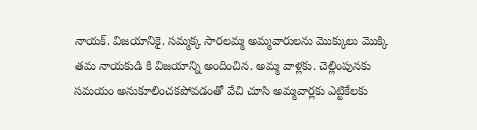నాయక్. విజయానికై. సమ్మక్క సారలమ్మ అమ్మవారులను మొక్కులు మొక్కి తమ నాయకుడి కి విజయాన్ని అందించిన. అమ్మ వాళ్లకు. చెల్లింపునకు సమయం అనుకూలించకపోవడంతో వేచి చూసి అమ్మవార్లకు ఎట్టికేలకు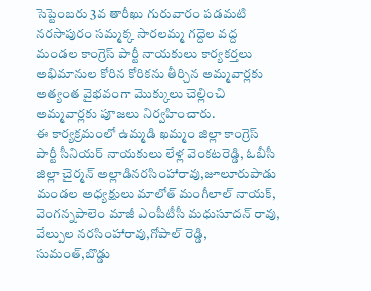సెప్టెంబరు 3వ తారీఖు గురువారం పడమటి నరసాపురం సమ్మక్క సారలమ్మ గద్దెల వద్ద మండల కాంగ్రెస్ పార్టీ నాయకులు కార్యకర్తలు అభిమానుల కోరిన కోరికను తీర్చిన అమ్మవార్లకు అత్యంత వైభవంగా మొక్కులు చెల్లించి అమ్మవార్లకు పూజలు నిర్వహించారు.
ఈ కార్యక్రమంలో ఉమ్మడి ఖమ్మం జిల్లా కాంగ్రెస్ పార్టీ సీనియర్ నాయకులు లేళ్ల వెంకటరెడ్డి, ఓబీసీ జిల్లా చైర్మన్ అల్లాడినరసింహారావు,జూలూరుపాడు మండల అధ్యక్షులు మాలోత్ మంగీలాల్ నాయక్, వెంగన్నపాలెం మాజీ ఎంపీటీసీ మధుసూదన్ రావు, వేల్పుల నరసింహారావు,గోపాల్ రెడ్డి, సుమంత్,బొడ్డు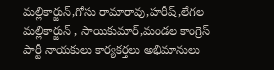మల్లికార్జున్,గోసు రామారావు,హరీష్,లేగల మల్లికార్జున్ , సాయికుమార్,మండల కాంగ్రెస్ పార్టీ నాయకులు కార్యకర్తలు అభిమానులు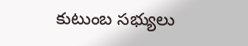కుటుంబ సభ్యులు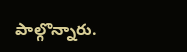పాల్గొన్నారు.